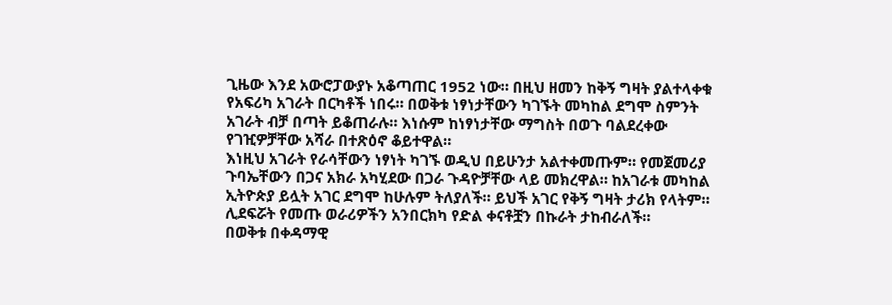ጊዜው እንደ አውሮፓውያኑ አቆጣጠር 1952 ነው። በዚህ ዘመን ከቅኝ ግዛት ያልተላቀቁ የአፍሪካ አገራት በርካቶች ነበሩ። በወቅቱ ነፃነታቸውን ካገኙት መካከል ደግሞ ስምንት አገራት ብቻ በጣት ይቆጠራሉ። እነሱም ከነፃነታቸው ማግስት በወጉ ባልደረቀው የገዢዎቻቸው አሻራ በተጽዕኖ ቆይተዋል።
እነዚህ አገራት የራሳቸውን ነፃነት ካገኙ ወዲህ በይሁንታ አልተቀመጡም። የመጀመሪያ ጉባኤቸውን በጋና አክራ አካሂደው በጋራ ጉዳዮቻቸው ላይ መክረዋል። ከአገራቱ መካከል ኢትዮጵያ ይሏት አገር ደግሞ ከሁሉም ትለያለች። ይህች አገር የቅኝ ግዛት ታሪክ የላትም። ሊደፍሯት የመጡ ወራሪዎችን አንበርክካ የድል ቀናቶቿን በኩራት ታከብራለች።
በወቅቱ በቀዳማዊ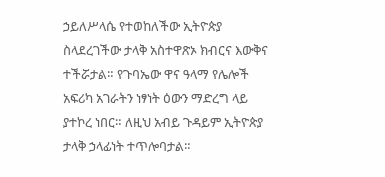ኃይለሥላሴ የተወከለችው ኢትዮጵያ ስላደረገችው ታላቅ አስተዋጽኦ ክብርና እውቅና ተችሯታል። የጉባኤው ዋና ዓላማ የሌሎች አፍሪካ አገራትን ነፃነት ዕውን ማድረግ ላይ ያተኮረ ነበር። ለዚህ አብይ ጉዳይም ኢትዮጵያ ታላቅ ኃላፊነት ተጥሎባታል።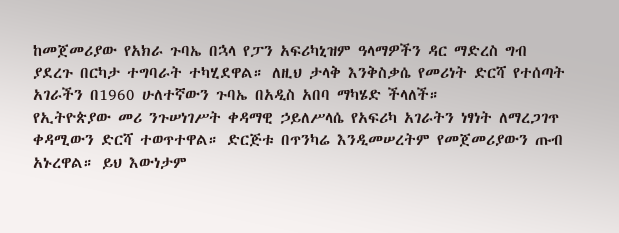ከመጀመሪያው የአክራ ጉባኤ በኋላ የፓን አፍሪካኒዝም ዓላማዎችን ዳር ማድረስ ግብ ያደረጉ በርካታ ተግባራት ተካሂደዋል። ለዚህ ታላቅ እንቅስቃሴ የመሪነት ድርሻ የተሰጣት አገራችን በ1960 ሁለተኛውን ጉባኤ በአዲስ አበባ ማካሄድ ችላለች።
የኢትዮጵያው መሪ ንጉሠነገሥት ቀዳማዊ ኃይለሥላሴ የአፍሪካ አገራትን ነፃነት ለማረጋገጥ ቀዳሚውን ድርሻ ተወጥተዋል። ድርጅቱ በጥንካሬ እንዲመሠረትም የመጀመሪያውን ጡብ አኑረዋል። ይህ እውነታም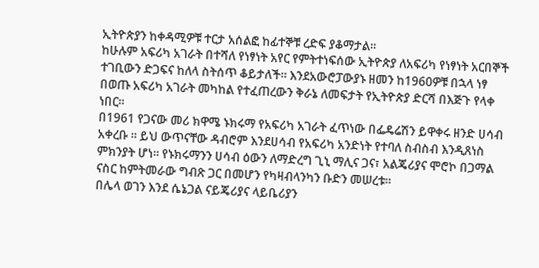ኢትዮጵያን ከቀዳሚዎቹ ተርታ አሰልፎ ከፊተኞቹ ረድፍ ያቆማታል።
ከሁሉም አፍሪካ አገራት በተሻለ የነፃነት አየር የምትተነፍሰው ኢትዮጵያ ለአፍሪካ የነፃነት አርበኞች ተገቢውን ድጋፍና ከለላ ስትሰጥ ቆይታለች። እንደአውሮፓውያኑ ዘመን ከ1960ዎቹ በኋላ ነፃ በወጡ አፍሪካ አገራት መካከል የተፈጠረውን ቅራኔ ለመፍታት የኢትዮጵያ ድርሻ በእጅጉ የላቀ ነበር።
በ1961 የጋናው መሪ ክዋሜ ኑክሩማ የአፍሪካ አገራት ፈጥነው በፌዴሬሽን ይዋቀሩ ዘንድ ሀሳብ አቀረቡ ። ይህ ውጥናቸው ዳብሮም እንደሀሳብ የአፍሪካ አንድነት የተባለ ስብስብ እንዲጸነስ ምክንያት ሆነ። የኑክሩማንን ሀሳብ ዕውን ለማድረግ ጊኒ ማሊና ጋና፣ አልጄሪያና ሞሮኮ በጋማል ናስር ከምትመራው ግብጽ ጋር በመሆን የካዛብላንካን ቡድን መሠረቱ።
በሌላ ወገን እንደ ሴኔጋል ናይጄሪያና ላይቤሪያን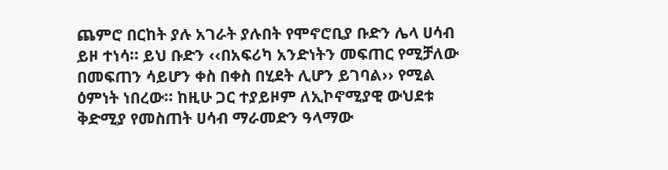ጨምሮ በርከት ያሉ አገራት ያሉበት የሞኖሮቢያ ቡድን ሌላ ሀሳብ ይዞ ተነሳ። ይህ ቡድን ‹‹በአፍሪካ አንድነትን መፍጠር የሚቻለው በመፍጠን ሳይሆን ቀስ በቀስ በሂደት ሊሆን ይገባል›› የሚል ዕምነት ነበረው። ከዚሁ ጋር ተያይዞም ለኢኮኖሚያዊ ውህደቱ ቅድሚያ የመስጠት ሀሳብ ማራመድን ዓላማው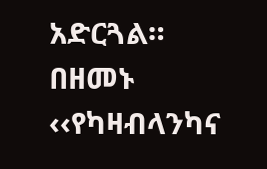አድርጓል።
በዘመኑ ‹‹የካዛብላንካና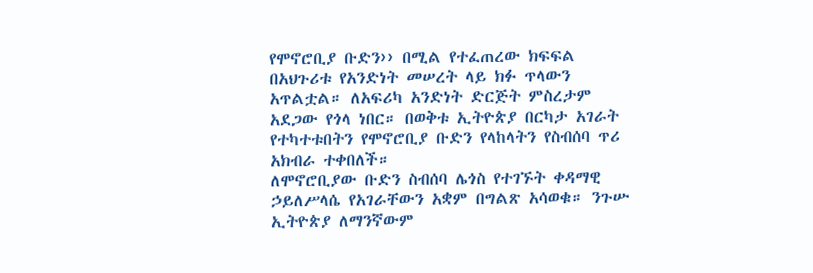የሞኖሮቢያ ቡድን›› በሚል የተፈጠረው ክፍፍል በአህጉሪቱ የአንድነት መሠረት ላይ ክፉ ጥላውን አጥልቷል። ለአፍሪካ አንድነት ድርጅት ምስረታም አደጋው የጎላ ነበር። በወቅቱ ኢትዮጵያ በርካታ አገራት የተካተቱበትን የሞኖሮቢያ ቡድን የላከላትን የስብሰባ ጥሪ አክብራ ተቀበለች።
ለሞኖሮቢያው ቡድን ስብሰባ ሌጎስ የተገኙት ቀዳማዊ ኃይለሥላሴ የአገራቸውን አቋም በግልጽ አሳወቁ። ንጉሡ ኢትዮጵያ ለማንኛውም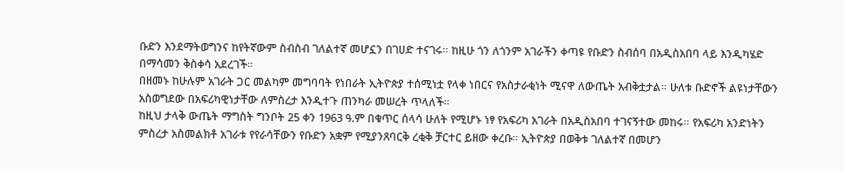ቡድን እንደማትወግንና ከየትኛውም ስብስብ ገለልተኛ መሆኗን በገሀድ ተናገሩ። ከዚሁ ጎን ለጎንም አገራችን ቀጣዩ የቡድን ስብሰባ በአዲስአበባ ላይ እንዲካሄድ በማሳመን ቅስቀሳ አደረገች።
በዘመኑ ከሁሉም አገራት ጋር መልካም መግባባት የነበራት ኢትዮጵያ ተሰሚነቷ የላቀ ነበርና የአስታራቂነት ሚናዋ ለውጤት አብቅቷታል። ሁለቱ ቡድኖች ልዩነታቸውን አስወግደው በአፍሪካዊነታቸው ለምስረታ እንዲተጉ ጠንካራ መሠረት ጥላለች።
ከዚህ ታላቅ ውጤት ማግስት ግንቦት 25 ቀን 1963 ዓ.ም በቁጥር ሰላሳ ሁለት የሚሆኑ ነፃ የአፍሪካ አገራት በአዲስአበባ ተገናኝተው መከሩ። የአፍሪካ አንድነትን ምስረታ አስመልክቶ አገራቱ የየራሳቸውን የቡድን አቋም የሚያንጸባርቅ ረቂቅ ቻርተር ይዘው ቀረቡ። ኢትዮጵያ በወቅቱ ገለልተኛ በመሆን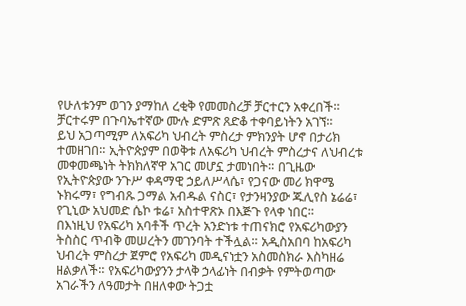የሁለቱንም ወገን ያማከለ ረቂቅ የመመስረቻ ቻርተርን አቀረበች። ቻርተሩም በጉባኤተኛው ሙሉ ድምጽ ጸድቆ ተቀባይነትን አገኘ።
ይህ አጋጣሚም ለአፍሪካ ህብረት ምስረታ ምክንያት ሆኖ በታሪክ ተመዘገበ። ኢትዮጵያም በወቅቱ ለአፍሪካ ህብረት ምስረታና ለህብረቱ መቀመጫነት ትክክለኛዋ አገር መሆኗ ታመነበት። በጊዜው የኢትዮጵያው ንጉሥ ቀዳማዊ ኃይለሥላሴ፣ የጋናው መሪ ክዋሜ ኑክሩማ፣ የግብጹ ጋማል አብዱል ናስር፣ የታንዛንያው ጁሊየስ ኔሬሬ፣ የጊኒው አህመድ ሴኮ ቱሬ፣ አስተዋጽኦ በእጅጉ የላቀ ነበር።
በእነዚህ የአፍሪካ አባቶች ጥረት አንድነቱ ተጠናክሮ የአፍሪካውያን ትስስር ጥብቅ መሠረትን መገንባት ተችሏል። አዲስአበባ ከአፍሪካ ህብረት ምስረታ ጀምሮ የአፍሪካ መዲናነቷን አስመስክራ እስካዘሬ ዘልቃለች። የአፍሪካውያንን ታላቅ ኃላፊነት በብቃት የምትወጣው አገራችን ለዓመታት በዘለቀው ትጋቷ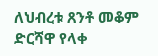ለህብረቱ ጸንቶ መቆም ድርሻዋ የላቀ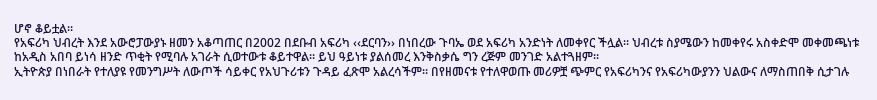ሆኖ ቆይቷል።
የአፍሪካ ህብረት እንደ አውሮፓውያኑ ዘመን አቆጣጠር በ2002 በደቡብ አፍሪካ ‹‹ደርባን›› በነበረው ጉባኤ ወደ አፍሪካ አንድነት ለመቀየር ችሏል። ህብረቱ ስያሜውን ከመቀየሩ አስቀድሞ መቀመጫነቱ ከአዲስ አበባ ይነሳ ዘንድ ጥቂት የሚባሉ አገራት ሲወተውቱ ቆይተዋል። ይህ ዓይነቱ ያልሰመረ እንቅስቃሴ ግን ረጅም መንገድ አልተጓዘም።
ኢትዮጵያ በነበራት የተለያዩ የመንግሥት ለውጦች ሳይቀር የአህጉሪቱን ጉዳይ ፈጽሞ አልረሳችም። በየዘመናቱ የተለዋወጡ መሪዎቿ ጭምር የአፍሪካንና የአፍሪካውያንን ህልውና ለማስጠበቅ ሲታገሉ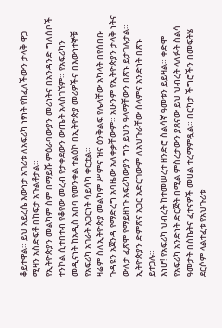ቆይተዋል። ይህ አይረሴ እውነታ አገሪቱ ለአፍሪካ ነፃነት የከፈለችውን ታላቅ ዋጋ ሚዛን አስድፍቶ በከፍታ አጉልቶታል።
የኢትዮጵያን መልካም ስም በማይሹ ምዕራባውያን መሪነትና በአንዳንድ ግለሰቦች ተንኮል ሲተበተብ የቆየው መረብ የታቀደውን ውጤት አላስገኘም። የአፍሪካን መዲናነት ከአዲስ አበባ የመንቀል ተልዕኮ በኢትዮጵያ መሪዎችና በእውነተኞቹ የአፍሪካ አገራት አጋርነት ሳይሳካ ቀርቷል።
ዛሬም ስለኢትዮጵያ መልካም ሥምና ዝና ዕንቅልፍ የሌላቸው አካላት በየሰበቡ ጉዳዩን አጀንዳ የማድረግ አባዜው አለቀቃቸውም። አሁንም የኢትዮጵያን ታላቅ ነትና ውለታ ፈጽሞ የማይዘነጉ አፍሪካውያን ግን ይህን ዓላማቸውን በጽኑ ይታገሉታል። ኢትዮጵያን ድምጽና አጋር አድርገውም ለአህጉራቸው ሰላምና አንድነት በጽኑ ይተጋሉ።
እነሆ! የአፍሪካ ህብረት ከተመሠረተ ዘንድሮ ስልሳኛ ዓመቱን ይይዛል። ቀድሞ የአፍሪካ አንድነት ድርጅት በሚል ምስረታውን ያጸናው ይህ ህብረት ላለፉት ስልሳ ዓመታት በስኬትና ፈተናዎች መሀል ተረማምዷል። በርካታ ችግሮችን በመፍትሄ ደርሶም ላልተፈቱ የአህጉሪቱ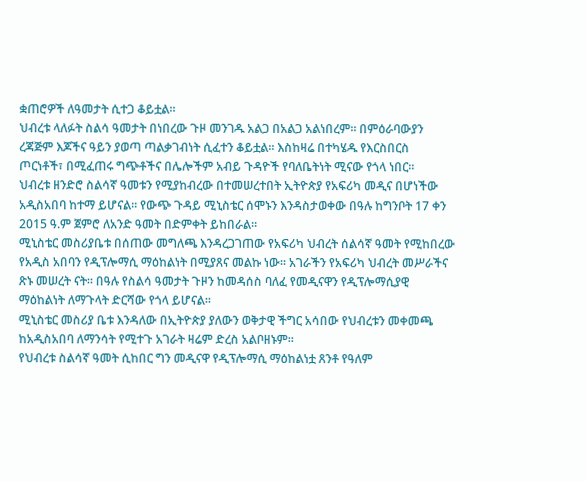ቋጠሮዎች ለዓመታት ሲተጋ ቆይቷል።
ህብረቱ ላለፉት ስልሳ ዓመታት በነበረው ጉዞ መንገዱ አልጋ በአልጋ አልነበረም። በምዕራባውያን ረጃጅም እጆችና ዓይን ያወጣ ጣልቃገብነት ሲፈተን ቆይቷል። እስከዛሬ በተካሄዱ የእርስበርስ ጦርነቶች፣ በሚፈጠሩ ግጭቶችና በሌሎችም አብይ ጉዳዮች የባለቤትነት ሚናው የጎላ ነበር።
ህብረቱ ዘንድሮ ስልሳኛ ዓመቱን የሚያከብረው በተመሠረተበት ኢትዮጵያ የአፍሪካ መዲና በሆነችው አዲስአበባ ከተማ ይሆናል። የውጭ ጉዳይ ሚኒስቴር ሰሞኑን እንዳስታወቀው በዓሉ ከግንቦት 17 ቀን 2015 ዓ.ም ጀምሮ ለአንድ ዓመት በድምቀት ይከበራል።
ሚኒስቴር መስሪያቤቱ በሰጠው መግለጫ እንዳረጋገጠው የአፍሪካ ህብረት ሰልሳኛ ዓመት የሚከበረው የአዲስ አበባን የዲፕሎማሲ ማዕከልነት በሚያጸና መልኩ ነው። አገራችን የአፍሪካ ህብረት መሥራችና ጽኑ መሠረት ናት። በዓሉ የስልሳ ዓመታት ጉዞን ከመዳሰስ ባለፈ የመዲናዋን የዲፕሎማሲያዊ ማዕከልነት ለማጉላት ድርሻው የጎላ ይሆናል።
ሚኒስቴር መስሪያ ቤቱ እንዳለው በኢትዮጵያ ያለውን ወቅታዊ ችግር አሳበው የህብረቱን መቀመጫ ከአዲስአበባ ለማንሳት የሚተጉ አገራት ዛሬም ድረስ አልቦዘኑም።
የህብረቱ ስልሳኛ ዓመት ሲከበር ግን መዲናዋ የዲፕሎማሲ ማዕከልነቷ ጸንቶ የዓለም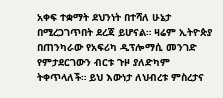አቀፍ ተቋማት ደህንነት በተሻለ ሁኔታ በሚረጋገጥበት ደረጃ ይሆናል። ዛሬም ኢትዮጵያ በጠንካራው የአፍሪካ ዲፕሎማሲ መንገድ የምታደርገውን ብርቱ ጉዞ ያለድካም ትቀጥላለች። ይህ እውነታ ለህብረቱ ምስረታና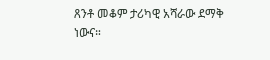ጸንቶ መቆም ታሪካዊ አሻራው ደማቅ ነውና።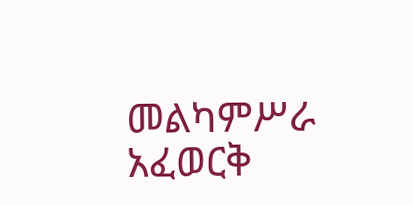መልካምሥራ አፈወርቅ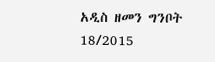አዲስ ዘመን ግንቦት 18/2015